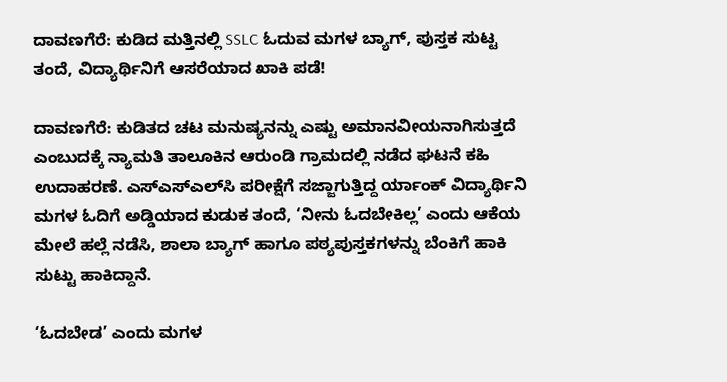ದಾವಣಗೆರೆ: ಕುಡಿದ ಮತ್ತಿನಲ್ಲಿ SSLC ಓದುವ ಮಗಳ ಬ್ಯಾಗ್, ಪುಸ್ತಕ ಸುಟ್ಟ ತಂದೆ, ವಿದ್ಯಾರ್ಥಿನಿಗೆ ಆಸರೆಯಾದ ಖಾಕಿ ಪಡೆ!

ದಾವಣಗೆರೆ: ಕುಡಿತದ ಚಟ ಮನುಷ್ಯನನ್ನು ಎಷ್ಟು ಅಮಾನವೀಯನಾಗಿಸುತ್ತದೆ ಎಂಬುದಕ್ಕೆ ನ್ಯಾಮತಿ ತಾಲೂಕಿನ ಆರುಂಡಿ ಗ್ರಾಮದಲ್ಲಿ ನಡೆದ ಘಟನೆ ಕಹಿ ಉದಾಹರಣೆ. ಎಸ್‌ಎಸ್‌ಎಲ್‌ಸಿ ಪರೀಕ್ಷೆಗೆ ಸಜ್ಜಾಗುತ್ತಿದ್ದ ರ್ಯಾಂಕ್‌ ವಿದ್ಯಾರ್ಥಿನಿ ಮಗಳ ಓದಿಗೆ ಅಡ್ಡಿಯಾದ ಕುಡುಕ ತಂದೆ, ‘ನೀನು ಓದಬೇಕಿಲ್ಲ’ ಎಂದು ಆಕೆಯ ಮೇಲೆ ಹಲ್ಲೆ ನಡೆಸಿ, ಶಾಲಾ ಬ್ಯಾಗ್ ಹಾಗೂ ಪಠ್ಯಪುಸ್ತಕಗಳನ್ನು ಬೆಂಕಿಗೆ ಹಾಕಿ ಸುಟ್ಟು ಹಾಕಿದ್ದಾನೆ.

‘ಓದಬೇಡ’ ಎಂದು ಮಗಳ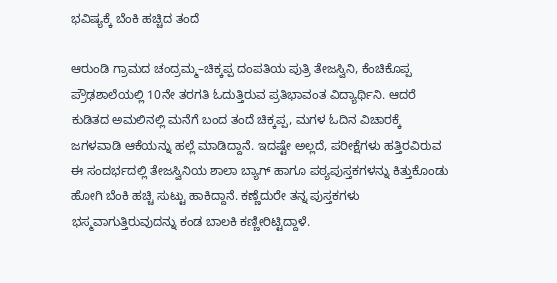ಭವಿಷ್ಯಕ್ಕೆ ಬೆಂಕಿ ಹಚ್ಚಿದ ತಂದೆ

ಆರುಂಡಿ ಗ್ರಾಮದ ಚಂದ್ರಮ್ಮ–ಚಿಕ್ಕಪ್ಪ ದಂಪತಿಯ ಪುತ್ರಿ ತೇಜಸ್ವಿನಿ, ಕೆಂಚಿಕೊಪ್ಪ ಪ್ರೌಢಶಾಲೆಯಲ್ಲಿ 10ನೇ ತರಗತಿ ಓದುತ್ತಿರುವ ಪ್ರತಿಭಾವಂತ ವಿದ್ಯಾರ್ಥಿನಿ. ಆದರೆ ಕುಡಿತದ ಅಮಲಿನಲ್ಲಿ ಮನೆಗೆ ಬಂದ ತಂದೆ ಚಿಕ್ಕಪ್ಪ, ಮಗಳ ಓದಿನ ವಿಚಾರಕ್ಕೆ ಜಗಳವಾಡಿ ಆಕೆಯನ್ನು ಹಲ್ಲೆ ಮಾಡಿದ್ದಾನೆ. ಇದಷ್ಟೇ ಅಲ್ಲದೆ, ಪರೀಕ್ಷೆಗಳು ಹತ್ತಿರವಿರುವ ಈ ಸಂದರ್ಭದಲ್ಲಿ ತೇಜಸ್ವಿನಿಯ ಶಾಲಾ ಬ್ಯಾಗ್ ಹಾಗೂ ಪಠ್ಯಪುಸ್ತಕಗಳನ್ನು ಕಿತ್ತುಕೊಂಡು ಹೋಗಿ ಬೆಂಕಿ ಹಚ್ಚಿ ಸುಟ್ಟು ಹಾಕಿದ್ದಾನೆ. ಕಣ್ಣೆದುರೇ ತನ್ನ ಪುಸ್ತಕಗಳು ಭಸ್ಮವಾಗುತ್ತಿರುವುದನ್ನು ಕಂಡ ಬಾಲಕಿ ಕಣ್ಣೀರಿಟ್ಟಿದ್ದಾಳೆ.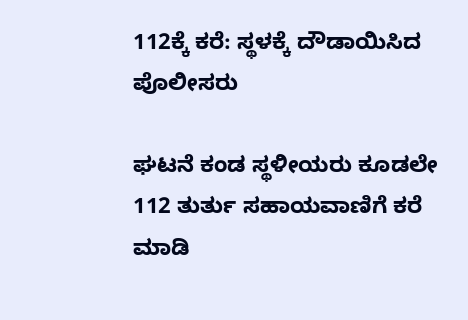112ಕ್ಕೆ ಕರೆ: ಸ್ಥಳಕ್ಕೆ ದೌಡಾಯಿಸಿದ ಪೊಲೀಸರು

ಘಟನೆ ಕಂಡ ಸ್ಥಳೀಯರು ಕೂಡಲೇ 112 ತುರ್ತು ಸಹಾಯವಾಣಿಗೆ ಕರೆ ಮಾಡಿ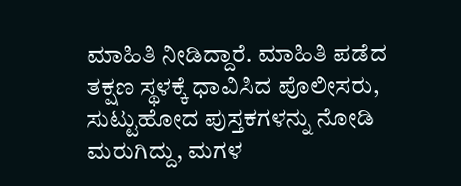ಮಾಹಿತಿ ನೀಡಿದ್ದಾರೆ. ಮಾಹಿತಿ ಪಡೆದ ತಕ್ಷಣ ಸ್ಥಳಕ್ಕೆ ಧಾವಿಸಿದ ಪೊಲೀಸರು, ಸುಟ್ಟುಹೋದ ಪುಸ್ತಕಗಳನ್ನು ನೋಡಿ ಮರುಗಿದ್ದು, ಮಗಳ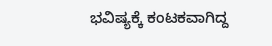ಭವಿಷ್ಯಕ್ಕೆ ಕಂಟಕವಾಗಿದ್ದ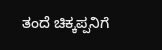ತಂದೆ ಚಿಕ್ಕಪ್ಪನಿಗೆ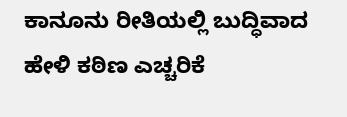ಕಾನೂನು ರೀತಿಯಲ್ಲಿ ಬುದ್ಧಿವಾದ ಹೇಳಿ ಕಠಿಣ ಎಚ್ಚರಿಕೆ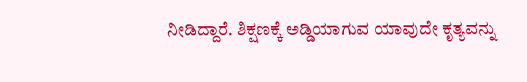ನೀಡಿದ್ದಾರೆ. ಶಿಕ್ಷಣಕ್ಕೆ ಅಡ್ಡಿಯಾಗುವ ಯಾವುದೇ ಕೃತ್ಯವನ್ನು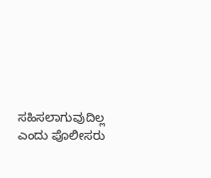ಸಹಿಸಲಾಗುವುದಿಲ್ಲ ಎಂದು ಪೊಲೀಸರು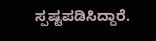ಸ್ಪಷ್ಟಪಡಿಸಿದ್ದಾರೆ.